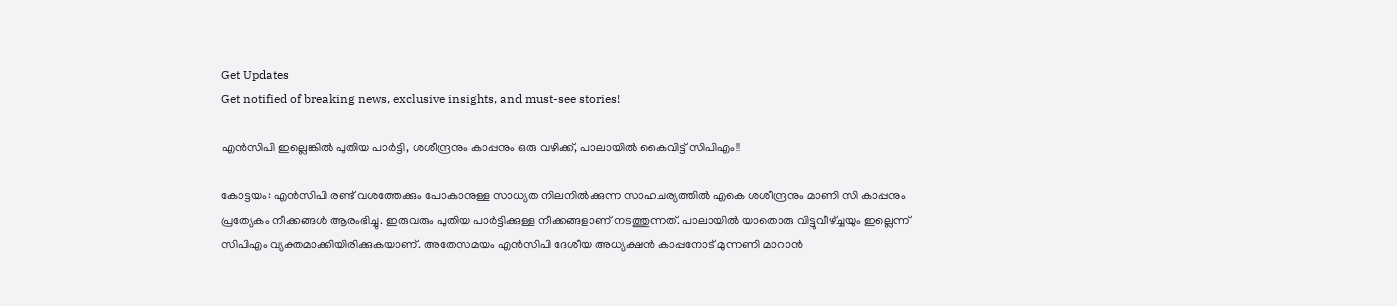Get Updates
Get notified of breaking news, exclusive insights, and must-see stories!

എന്‍സിപി ഇല്ലെങ്കില്‍ പുതിയ പാര്‍ട്ടി, ശശീന്ദ്രനും കാപ്പനും ഒരു വഴിക്ക്, പാലായില്‍ കൈവിട്ട് സിപിഎം!!

കോട്ടയം: എന്‍സിപി രണ്ട് വശത്തേക്കും പോകാനുള്ള സാധ്യത നിലനില്‍ക്കുന്ന സാഹചര്യത്തില്‍ എകെ ശശീന്ദ്രനും മാണി സി കാപ്പനും പ്രത്യേകം നീക്കങ്ങള്‍ ആരംഭിച്ചു. ഇരുവരും പുതിയ പാര്‍ട്ടിക്കുള്ള നീക്കങ്ങളാണ് നടത്തുന്നത്. പാലായില്‍ യാതൊരു വിട്ടുവീഴ്ച്ചയും ഇല്ലെന്ന് സിപിഎം വ്യക്തമാക്കിയിരിക്കുകയാണ്. അതേസമയം എന്‍സിപി ദേശീയ അധ്യക്ഷന്‍ കാപ്പനോട് മുന്നണി മാറാന്‍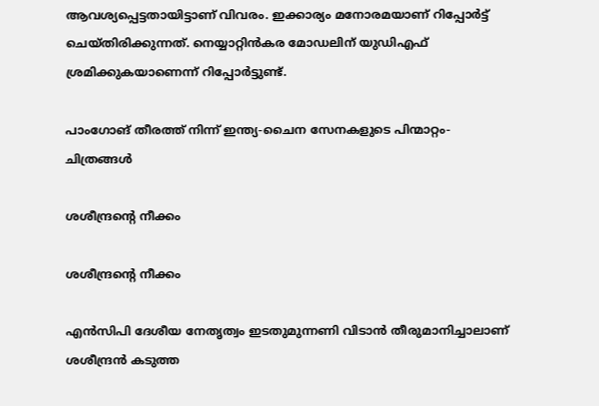ആവശ്യപ്പെട്ടതായിട്ടാണ് വിവരം. ഇക്കാര്യം മനോരമയാണ് റിപ്പോര്‍ട്ട് ചെയ്തിരിക്കുന്നത്. നെയ്യാറ്റിന്‍കര മോഡലിന് യുഡിഎഫ് ശ്രമിക്കുകയാണെന്ന് റിപ്പോര്‍ട്ടുണ്ട്.

പാംഗോങ് തീരത്ത് നിന്ന് ഇന്ത്യ-ചൈന സേനകളുടെ പിന്മാറ്റം- ചിത്രങ്ങൾ

ശശീന്ദ്രന്റെ നീക്കം

ശശീന്ദ്രന്റെ നീക്കം

എന്‍സിപി ദേശീയ നേതൃത്വം ഇടതുമുന്നണി വിടാന്‍ തീരുമാനിച്ചാലാണ് ശശീന്ദ്രന്‍ കടുത്ത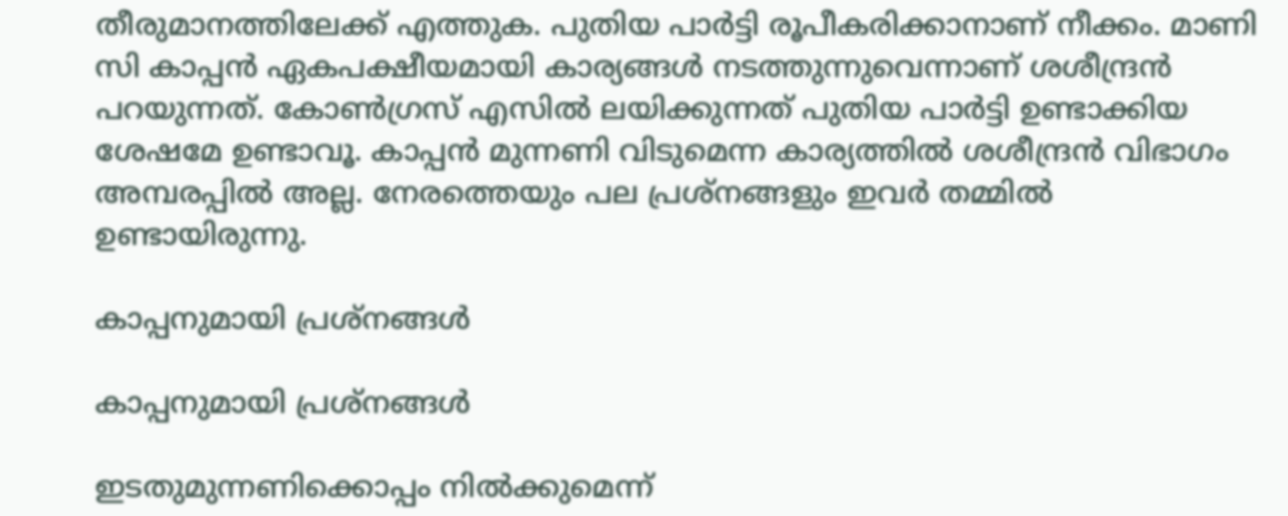തീരുമാനത്തിലേക്ക് എത്തുക. പുതിയ പാര്‍ട്ടി രൂപീകരിക്കാനാണ് നീക്കം. മാണി സി കാപ്പന്‍ ഏകപക്ഷീയമായി കാര്യങ്ങള്‍ നടത്തുന്നുവെന്നാണ് ശശീന്ദ്രന്‍ പറയുന്നത്. കോണ്‍ഗ്രസ് എസില്‍ ലയിക്കുന്നത് പുതിയ പാര്‍ട്ടി ഉണ്ടാക്കിയ ശേഷമേ ഉണ്ടാവൂ. കാപ്പന്‍ മുന്നണി വിടുമെന്ന കാര്യത്തില്‍ ശശീന്ദ്രന്‍ വിഭാഗം അമ്പരപ്പില്‍ അല്ല. നേരത്തെയും പല പ്രശ്‌നങ്ങളും ഇവര്‍ തമ്മില്‍ ഉണ്ടായിരുന്നു.

കാപ്പനുമായി പ്രശ്‌നങ്ങള്‍

കാപ്പനുമായി പ്രശ്‌നങ്ങള്‍

ഇടതുമുന്നണിക്കൊപ്പം നില്‍ക്കുമെന്ന്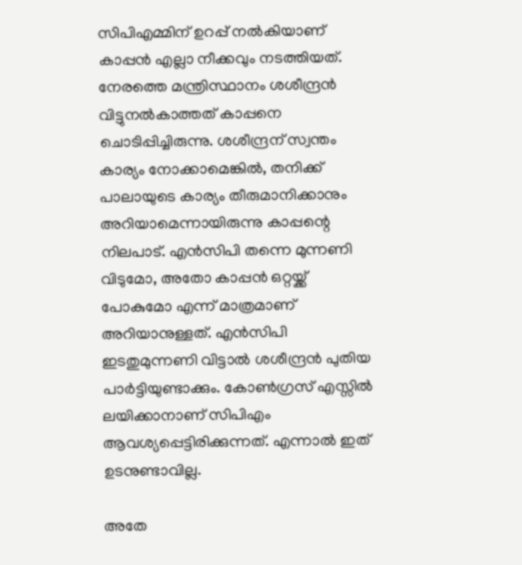സിപിഎമ്മിന് ഉറപ്പ് നല്‍കിയാണ് കാപ്പന്‍ എല്ലാ നീക്കവും നടത്തിയത്. നേരത്തെ മന്ത്രിസ്ഥാനം ശശീന്ദ്രന്‍ വിട്ടുനല്‍കാത്തത് കാപ്പനെ ചൊടിപ്പിച്ചിരുന്നു. ശശീന്ദ്രന് സ്വന്തം കാര്യം നോക്കാമെങ്കില്‍, തനിക്ക് പാലായുടെ കാര്യം തീരുമാനിക്കാനും അറിയാമെന്നായിരുന്നു കാപ്പന്റെ നിലപാട്. എന്‍സിപി തന്നെ മുന്നണി വിടുമോ, അതോ കാപ്പന്‍ ഒറ്റയ്ക്ക് പോകുമോ എന്ന് മാത്രമാണ് അറിയാനുള്ളത്. എന്‍സിപി ഇടതുമുന്നണി വിട്ടാല്‍ ശശീന്ദ്രന്‍ പുതിയ പാര്‍ട്ടിയുണ്ടാക്കും. കോണ്‍ഗ്രസ് എസ്സില്‍ ലയിക്കാനാണ് സിപിഎം ആവശ്യപ്പെട്ടിരിക്കുന്നത്. എന്നാല്‍ ഇത് ഉടനുണ്ടാവില്ല.

അതേ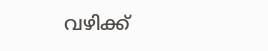വഴിക്ക്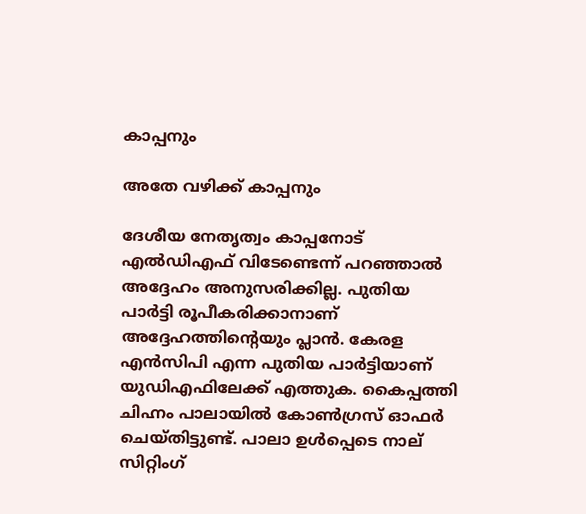കാപ്പനും

അതേ വഴിക്ക് കാപ്പനും

ദേശീയ നേതൃത്വം കാപ്പനോട് എല്‍ഡിഎഫ് വിടേണ്ടെന്ന് പറഞ്ഞാല്‍ അദ്ദേഹം അനുസരിക്കില്ല. പുതിയ പാര്‍ട്ടി രൂപീകരിക്കാനാണ് അദ്ദേഹത്തിന്റെയും പ്ലാന്‍. കേരള എന്‍സിപി എന്ന പുതിയ പാര്‍ട്ടിയാണ് യുഡിഎഫിലേക്ക് എത്തുക. കൈപ്പത്തി ചിഹ്നം പാലായില്‍ കോണ്‍ഗ്രസ് ഓഫര്‍ ചെയ്തിട്ടുണ്ട്. പാലാ ഉള്‍പ്പെടെ നാല് സിറ്റിംഗ്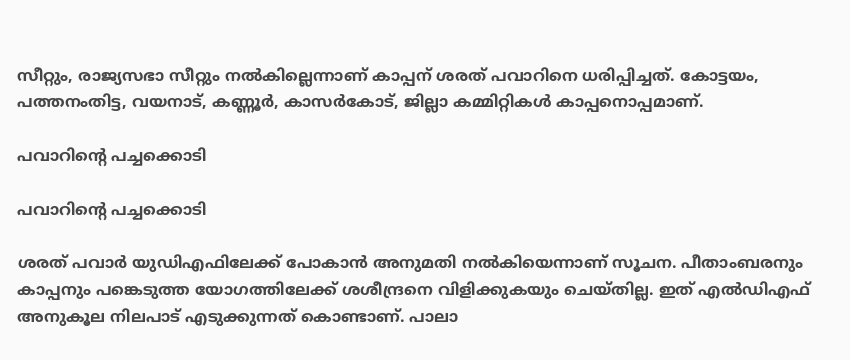സീറ്റും, രാജ്യസഭാ സീറ്റും നല്‍കില്ലെന്നാണ് കാപ്പന് ശരത് പവാറിനെ ധരിപ്പിച്ചത്. കോട്ടയം, പത്തനംതിട്ട, വയനാട്, കണ്ണൂര്‍, കാസര്‍കോട്, ജില്ലാ കമ്മിറ്റികള്‍ കാപ്പനൊപ്പമാണ്.

പവാറിന്റെ പച്ചക്കൊടി

പവാറിന്റെ പച്ചക്കൊടി

ശരത് പവാര്‍ യുഡിഎഫിലേക്ക് പോകാന്‍ അനുമതി നല്‍കിയെന്നാണ് സൂചന. പീതാംബരനും കാപ്പനും പങ്കെടുത്ത യോഗത്തിലേക്ക് ശശീന്ദ്രനെ വിളിക്കുകയും ചെയ്തില്ല. ഇത് എല്‍ഡിഎഫ് അനുകൂല നിലപാട് എടുക്കുന്നത് കൊണ്ടാണ്. പാലാ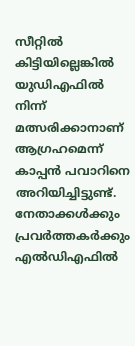സീറ്റില്‍ കിട്ടിയില്ലെങ്കില്‍ യുഡിഎഫില്‍ നിന്ന് മത്സരിക്കാനാണ് ആഗ്രഹമെന്ന് കാപ്പന്‍ പവാറിനെ അറിയിച്ചിട്ടുണ്ട്. നേതാക്കള്‍ക്കും പ്രവര്‍ത്തകര്‍ക്കും എല്‍ഡിഎഫില്‍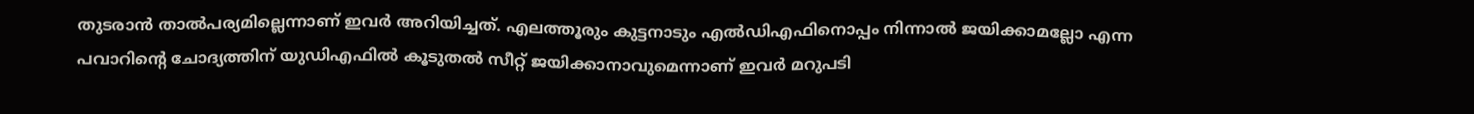തുടരാന്‍ താല്‍പര്യമില്ലെന്നാണ് ഇവര്‍ അറിയിച്ചത്. എലത്തൂരും കുട്ടനാടും എല്‍ഡിഎഫിനൊപ്പം നിന്നാല്‍ ജയിക്കാമല്ലോ എന്ന പവാറിന്റെ ചോദ്യത്തിന് യുഡിഎഫില്‍ കൂടുതല്‍ സീറ്റ് ജയിക്കാനാവുമെന്നാണ് ഇവര്‍ മറുപടി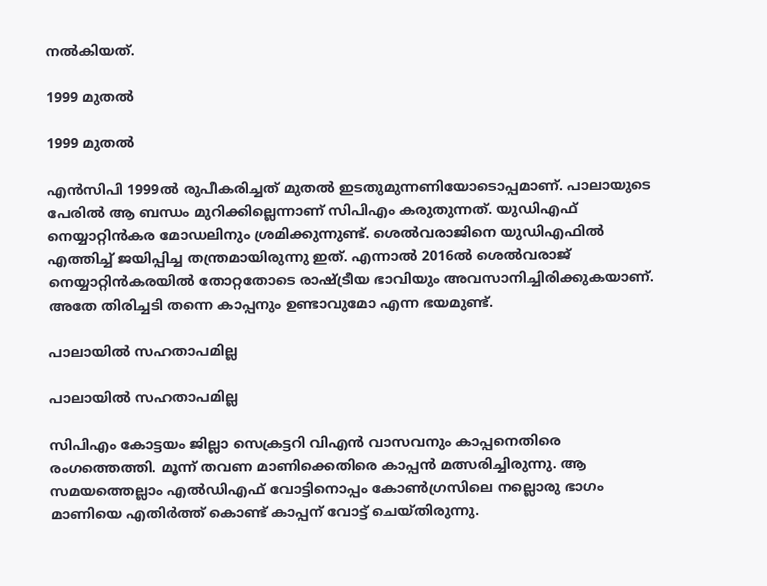നല്‍കിയത്.

1999 മുതല്‍

1999 മുതല്‍

എന്‍സിപി 1999ല്‍ രുപീകരിച്ചത് മുതല്‍ ഇടതുമുന്നണിയോടൊപ്പമാണ്. പാലായുടെ പേരില്‍ ആ ബന്ധം മുറിക്കില്ലെന്നാണ് സിപിഎം കരുതുന്നത്. യുഡിഎഫ് നെയ്യാറ്റിന്‍കര മോഡലിനും ശ്രമിക്കുന്നുണ്ട്. ശെല്‍വരാജിനെ യുഡിഎഫില്‍ എത്തിച്ച് ജയിപ്പിച്ച തന്ത്രമായിരുന്നു ഇത്. എന്നാല്‍ 2016ല്‍ ശെല്‍വരാജ് നെയ്യാറ്റിന്‍കരയില്‍ തോറ്റതോടെ രാഷ്ട്രീയ ഭാവിയും അവസാനിച്ചിരിക്കുകയാണ്. അതേ തിരിച്ചടി തന്നെ കാപ്പനും ഉണ്ടാവുമോ എന്ന ഭയമുണ്ട്.

പാലായില്‍ സഹതാപമില്ല

പാലായില്‍ സഹതാപമില്ല

സിപിഎം കോട്ടയം ജില്ലാ സെക്രട്ടറി വിഎന്‍ വാസവനും കാപ്പനെതിരെ രംഗത്തെത്തി. മൂന്ന് തവണ മാണിക്കെതിരെ കാപ്പന്‍ മത്സരിച്ചിരുന്നു. ആ സമയത്തെല്ലാം എല്‍ഡിഎഫ് വോട്ടിനൊപ്പം കോണ്‍ഗ്രസിലെ നല്ലൊരു ഭാഗം മാണിയെ എതിര്‍ത്ത് കൊണ്ട് കാപ്പന് വോട്ട് ചെയ്തിരുന്നു.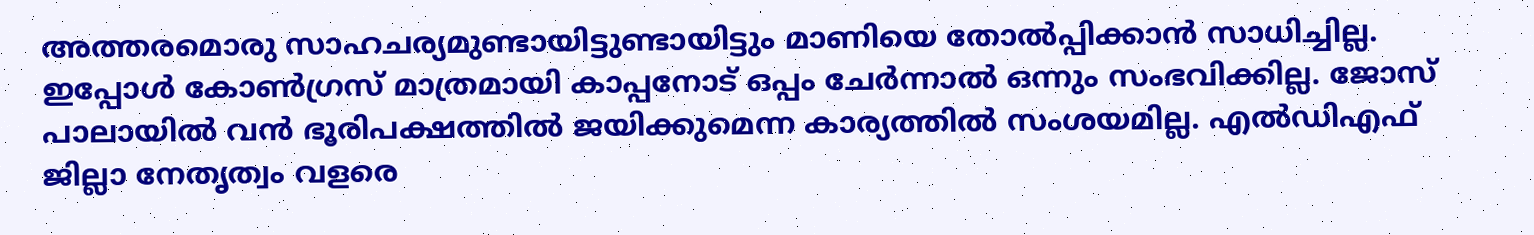അത്തരമൊരു സാഹചര്യമുണ്ടായിട്ടുണ്ടായിട്ടും മാണിയെ തോല്‍പ്പിക്കാന്‍ സാധിച്ചില്ല. ഇപ്പോള്‍ കോണ്‍ഗ്രസ് മാത്രമായി കാപ്പനോട് ഒപ്പം ചേര്‍ന്നാല്‍ ഒന്നും സംഭവിക്കില്ല. ജോസ് പാലായില്‍ വന്‍ ഭൂരിപക്ഷത്തില്‍ ജയിക്കുമെന്ന കാര്യത്തില്‍ സംശയമില്ല. എല്‍ഡിഎഫ് ജില്ലാ നേതൃത്വം വളരെ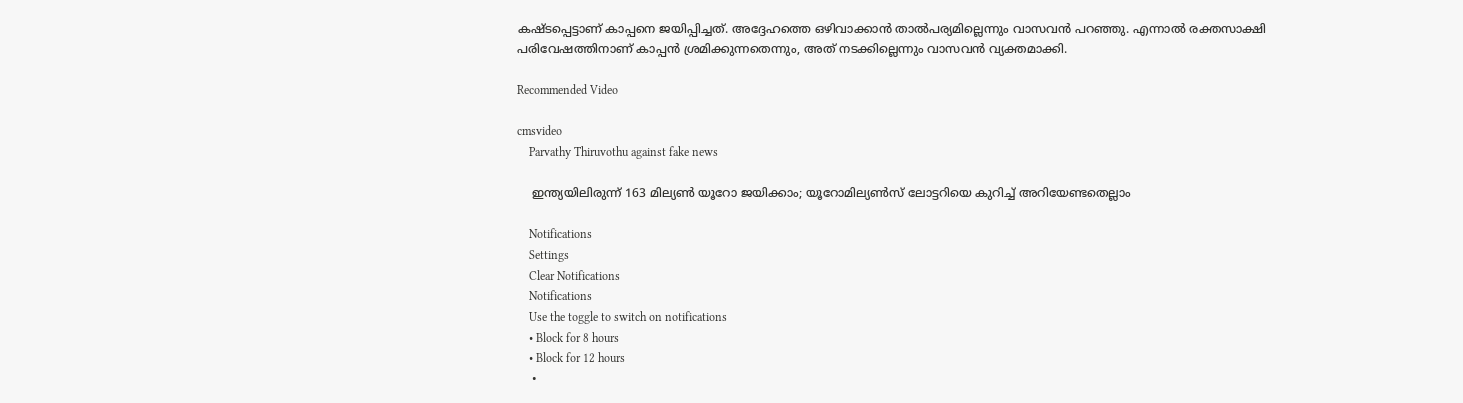കഷ്ടപ്പെട്ടാണ് കാപ്പനെ ജയിപ്പിച്ചത്. അദ്ദേഹത്തെ ഒഴിവാക്കാന്‍ താല്‍പര്യമില്ലെന്നും വാസവന്‍ പറഞ്ഞു. എന്നാല്‍ രക്തസാക്ഷി പരിവേഷത്തിനാണ് കാപ്പന്‍ ശ്രമിക്കുന്നതെന്നും, അത് നടക്കില്ലെന്നും വാസവന്‍ വ്യക്തമാക്കി.

Recommended Video

cmsvideo
    Parvathy Thiruvothu against fake news

    ഇന്ത്യയിലിരുന്ന് 163 മില്യണ്‍ യൂറോ ജയിക്കാം; യൂറോമില്യൺസ് ലോട്ടറിയെ കുറിച്ച് അറിയേണ്ടതെല്ലാം

    Notifications
    Settings
    Clear Notifications
    Notifications
    Use the toggle to switch on notifications
    • Block for 8 hours
    • Block for 12 hours
    •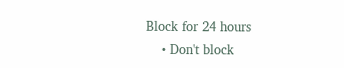Block for 24 hours
    • Don't block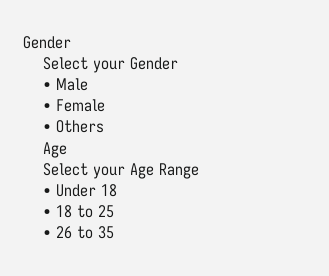Gender
    Select your Gender
    • Male
    • Female
    • Others
    Age
    Select your Age Range
    • Under 18
    • 18 to 25
    • 26 to 35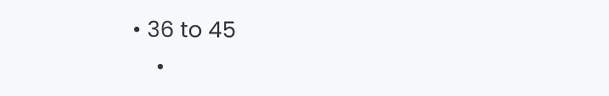• 36 to 45
    •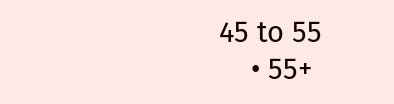45 to 55
    • 55+